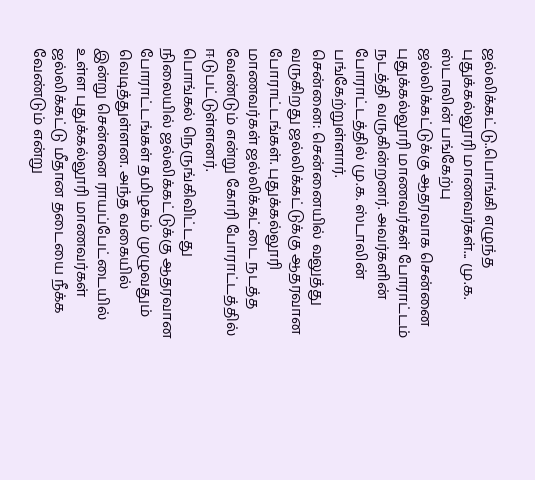ஜல்லிக்கட்டு..பொங்கி எழுந்த புதுக்கல்லூரி மாணவர்கள்... மு.க. ஸ்டாலின் பங்கேற்பு
ஜல்லிக்கட்டுக்கு ஆதரவாக சென்னை புதுக்கல்லூரி மாணவர்கள் போராட்டம் நடத்தி வருகின்றனர். அவர்களின் போராட்டத்தில் மு.க. ஸ்டாலின் பங்கேற்றுள்ளார்.
சென்னை: சென்னையில் வலுத்து வருகிறது ஜல்லிக்கட்டுக்கு ஆதரவான போராட்டங்கள். புதுக்கல்லூரி மாணவர்கள் ஜல்லிக்கட்டை நடத்த வேண்டும் என்று கோரி போராட்டத்தில் ஈடுபட்டுள்ளனர்.
பொங்கல் நெருங்கிவிட்டது நிலையில் ஜல்லிக்கட்டுக்கு ஆதரவான போராட்டங்கள் தமிழகம் முழுவதும் வெடித்துள்ளன. அந்த வகையில் இன்று சென்னை ராயப்பேட்டையில் உள்ள புதுக்கல்லூரி மாணவர்கள் ஜல்லிக்கட்டு மீதான தடையை நீக்க வேண்டும் என்று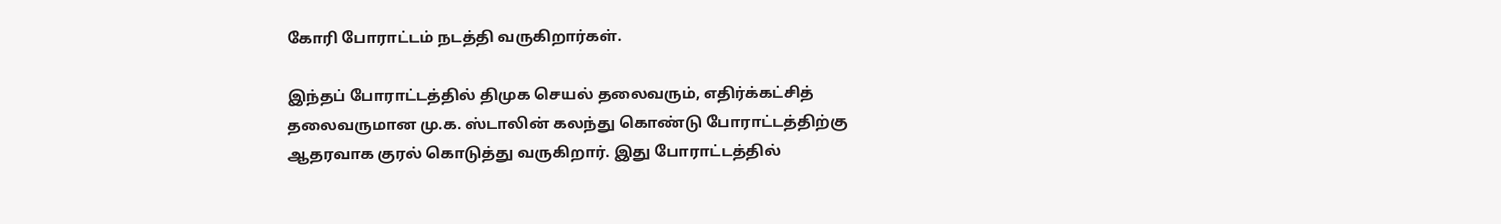கோரி போராட்டம் நடத்தி வருகிறார்கள்.

இந்தப் போராட்டத்தில் திமுக செயல் தலைவரும், எதிர்க்கட்சித் தலைவருமான மு.க. ஸ்டாலின் கலந்து கொண்டு போராட்டத்திற்கு ஆதரவாக குரல் கொடுத்து வருகிறார். இது போராட்டத்தில்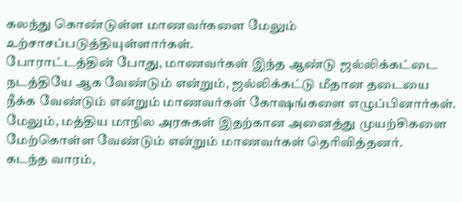கலந்து கொண்டுள்ள மாணவர்களை மேலும் உற்சாசப்படுத்தியுள்ளார்கள்.
போராட்டத்தின் போது, மாணவர்கள் இந்த ஆண்டு ஜல்லிக்கட்டை நடத்தியே ஆக வேண்டும் என்றும், ஜல்லிக்கட்டு மீதான தடையை நீக்க வேண்டும் என்றும் மாணவர்கள் கோஷங்களை எழுப்பினார்கள். மேலும், மத்திய மாநில அரசுகள் இதற்கான அனைத்து முயற்சிகளை மேற்கொள்ள வேண்டும் என்றும் மாணவர்கள் தெரிவித்தனர்.
கடந்த வாரம்,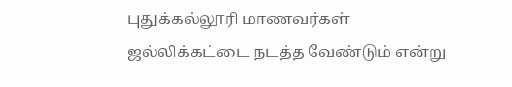புதுக்கல்லூரி மாணவர்கள் ஜல்லிக்கட்டை நடத்த வேண்டும் என்று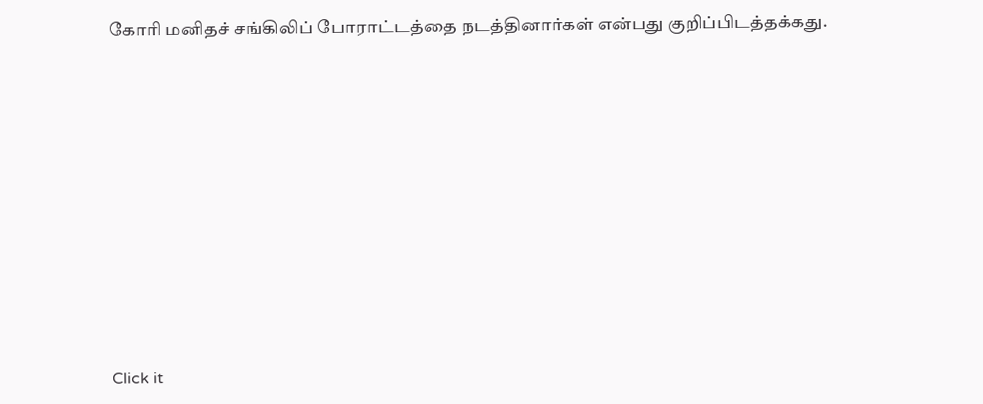கோரி மனிதச் சங்கிலிப் போராட்டத்தை நடத்தினார்கள் என்பது குறிப்பிடத்தக்கது.












Click it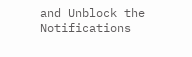and Unblock the Notifications